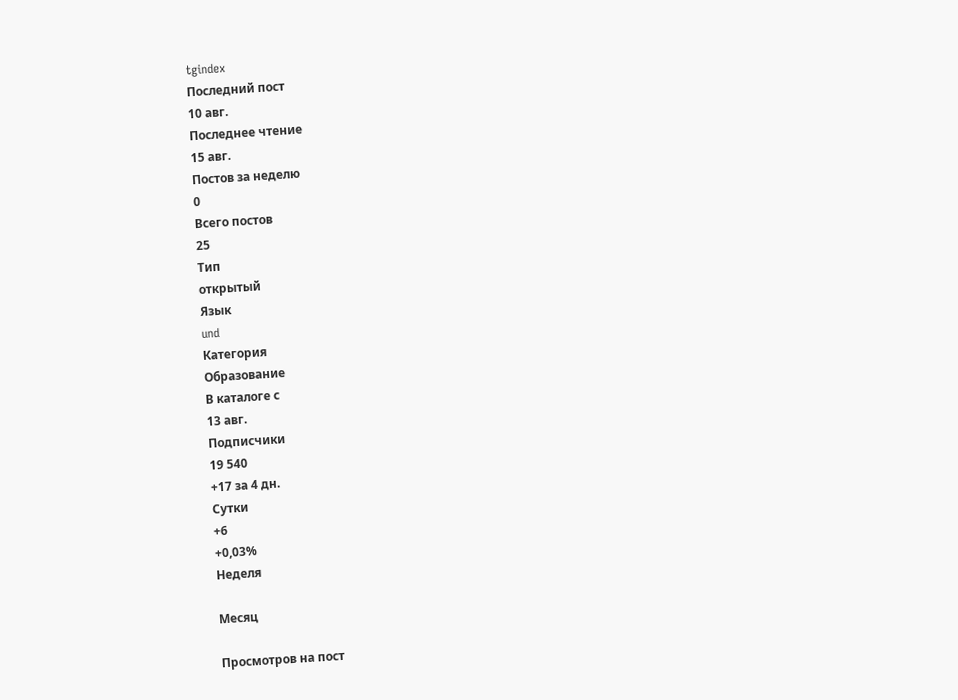tgindex
Последний пост
10 авг.
Последнее чтение
15 авг.
Постов за неделю
0
Всего постов
25
Тип
открытый
Язык
und
Категория
Образование
В каталоге с
13 авг.
Подписчики
19 540
+17 за 4 дн.
Сутки
+6
+0,03%
Неделя

Месяц

Просмотров на пост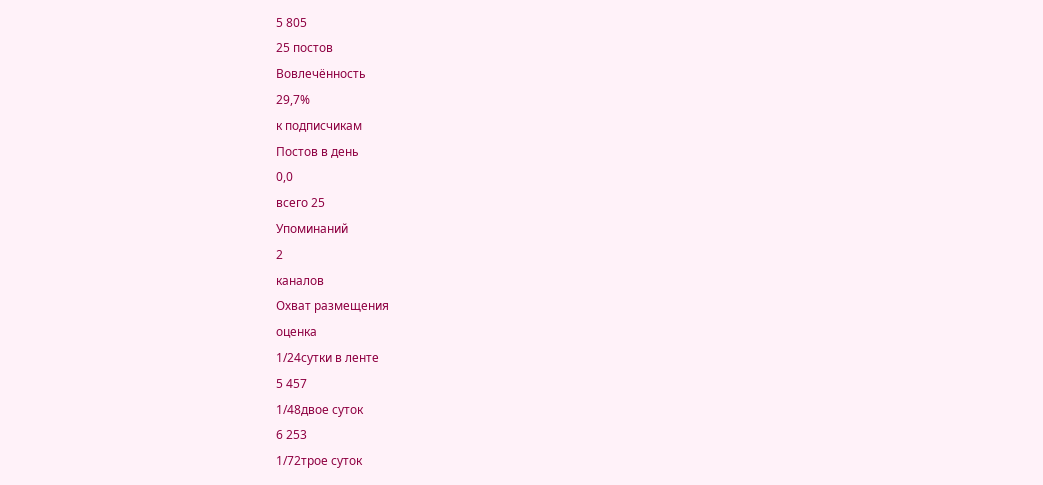5 805
25 постов
Вовлечённость
29,7%
к подписчикам
Постов в день
0,0
всего 25
Упоминаний
2
каналов
Охват размещения
оценка
1/24сутки в ленте
5 457
1/48двое суток
6 253
1/72трое суток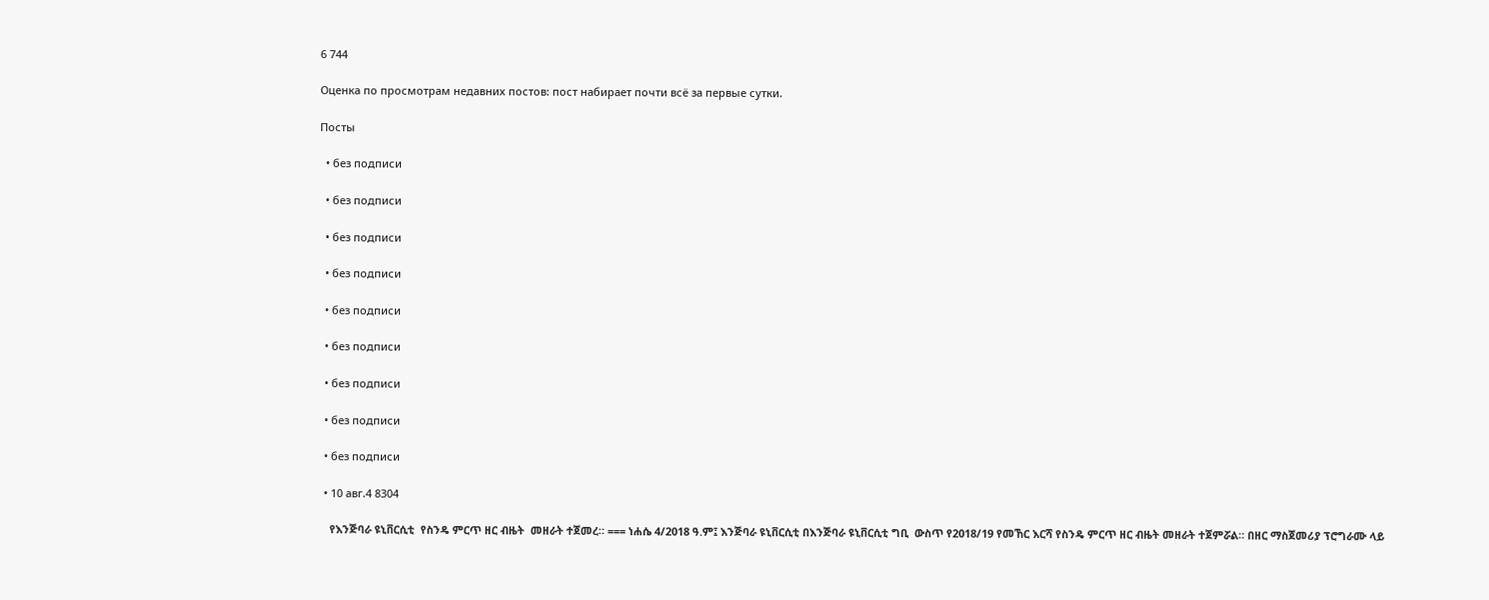6 744

Оценка по просмотрам недавних постов: пост набирает почти всё за первые сутки.

Посты

  • без подписи

  • без подписи

  • без подписи

  • без подписи

  • без подписи

  • без подписи

  • без подписи

  • без подписи

  • без подписи

  • 10 авг.4 8304

    የእንጅባራ ዩኒቨርሲቲ  የስንዴ ምርጥ ዘር ብዜት  መዘራት ተጀመረ። === ነሐሴ 4/2018 ዓ.ም፤ እንጅባራ ዩኒቨርሲቲ በእንጅባራ ዩኒቨርሲቲ ግቢ  ውስጥ የ2018/19 የመኸር እርሻ የስንዴ ምርጥ ዘር ብዜት መዘራት ተጀምሯል። በዘር ማስጀመሪያ ፕሮግራሙ ላይ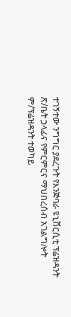ተገኝተው ንግግር ያደረጉት የእንጅባራ ዩኒቨርሲቲ ፕሬዝዳንት ጽ/ቤት ኃላፊና የምርምርና ማህበረሰብ አገልግሎት ም/ፕሬዝዳንት ተወካይ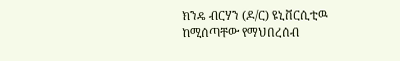ክንዴ ብርሃን (ዶ/ር) ዩኒቨርሲቲዉ ከሚሰጣቸው የማህበረሰብ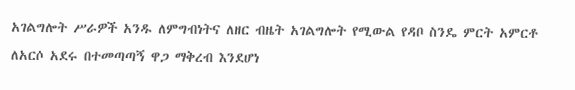አገልግሎት ሥራዎች አንዱ ለምግብነትና ለዘር ብዜት አገልግሎት የሚውል የዳቦ ስንዴ ምርት አምርቶ ለአርሶ አደሩ በተመጣጣኝ ዋጋ ማቅረብ እንደሆነ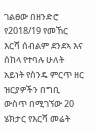ገልፀው በዘንድሮ የ2018/19 የመኸር እርሻ ሰብልም ደንደኣ እና ሰከላ የተባሉ ሁለት አይነት የስንዴ ምርጥ ዘር ዝርያዎችን በግቢ ውስጥ በሚገኘው 20 ሄክታር የእርሻ መሬት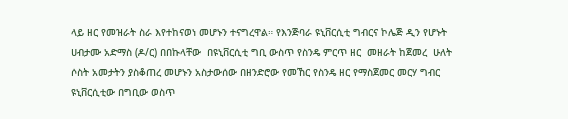ላይ ዘር የመዝራት ስራ እየተከናወነ መሆኑን ተናግረዋል። የእንጅባራ ዩኒቨርሲቲ ግብርና ኮሌጅ ዲን የሆኑት ሀብታሙ አድማስ (ዶ/ር) በበኩላቸው  በዩኒቨርሲቲ ግቢ ውስጥ የስንዴ ምርጥ ዘር  መዘራት ከጀመረ  ሁለት ሶስት አመታትን ያስቆጠረ መሆኑን አስታውሰው በዘንድሮው የመኸር የስንዴ ዘር የማስጀመር መርሃ ግብር ዩኒቨርሲቲው በግቢው ወስጥ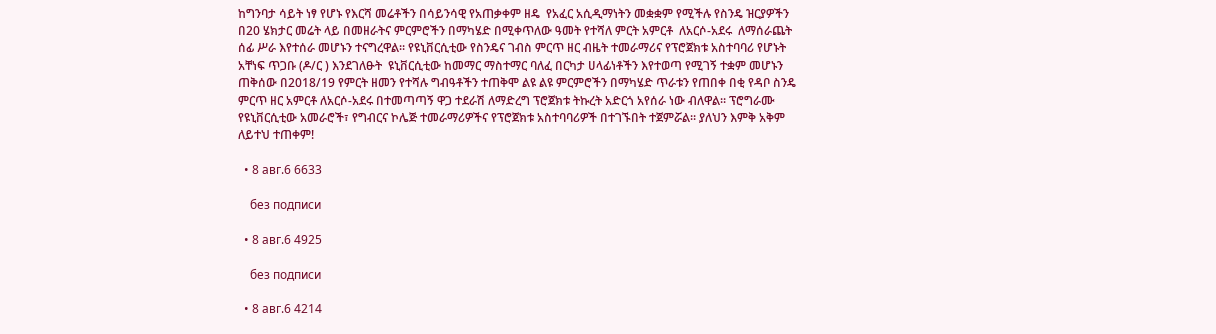ከግንባታ ሳይት ነፃ የሆኑ የእርሻ መሬቶችን በሳይንሳዊ የአጠቃቀም ዘዴ  የአፈር አሲዲማነትን መቋቋም የሚችሉ የስንዴ ዝርያዎችን በ20 ሄክታር መሬት ላይ በመዘራትና ምርምሮችን በማካሄድ በሚቀጥለው ዓመት የተሻለ ምርት አምርቶ  ለአርሶ-አደሩ  ለማሰራጨት ሰፊ ሥራ እየተሰራ መሆኑን ተናግረዋል። የዩኒቨርሲቲው የስንዴና ገብስ ምርጥ ዘር ብዜት ተመራማሪና የፕሮጀክቱ አስተባባሪ የሆኑት አቸነፍ ጥጋቡ (ዶ/ር ) እንደገለፁት  ዩኒቨርሲቲው ከመማር ማስተማር ባለፈ በርካታ ሀላፊነቶችን እየተወጣ የሚገኝ ተቋም መሆኑን ጠቅሰው በ2018/19 የምርት ዘመን የተሻሉ ግብዓቶችን ተጠቅሞ ልዩ ልዩ ምርምሮችን በማካሄድ ጥራቱን የጠበቀ በቂ የዳቦ ስንዴ ምርጥ ዘር አምርቶ ለአርሶ-አደሩ በተመጣጣኝ ዋጋ ተደራሽ ለማድረግ ፕሮጀክቱ ትኩረት አድርጎ አየሰራ ነው ብለዋል። ፕሮግራሙ የዩኒቨርሲቲው አመራሮች፣ የግብርና ኮሌጅ ተመራማሪዎችና የፕሮጀክቱ አስተባባሪዎች በተገኙበት ተጀምሯል። ያለህን እምቅ አቅም ለይተህ ተጠቀም!

  • 8 авг.6 6633

    без подписи

  • 8 авг.6 4925

    без подписи

  • 8 авг.6 4214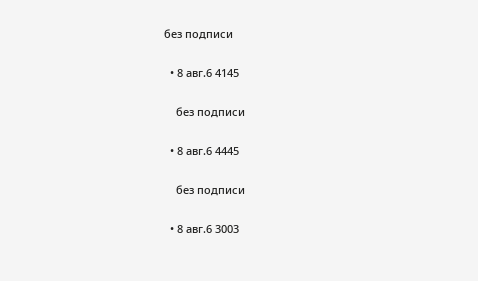без подписи

  • 8 авг.6 4145

    без подписи

  • 8 авг.6 4445

    без подписи

  • 8 авг.6 3003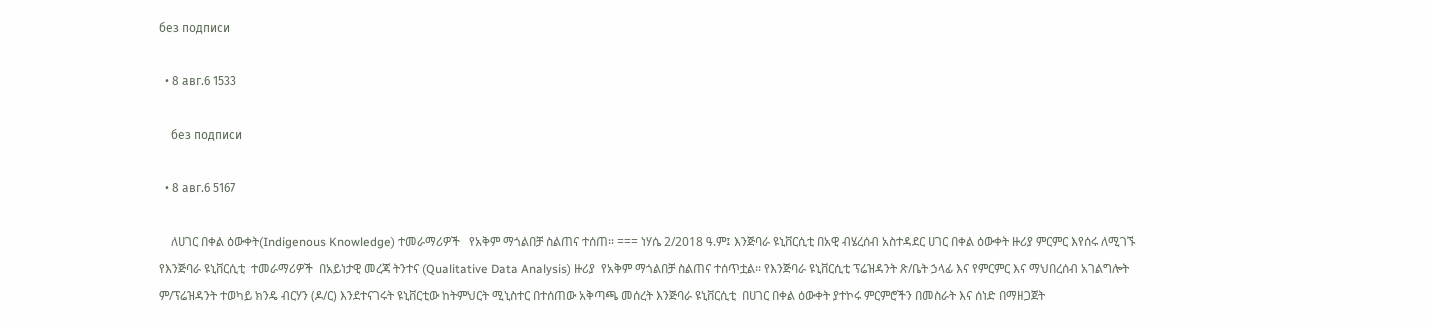без подписи

  • 8 авг.6 1533

    без подписи

  • 8 авг.6 5167

    ለሀገር በቀል ዕውቀት(Indigenous Knowledge) ተመራማሪዎች   የአቅም ማጎልበቻ ስልጠና ተሰጠ፡፡ === ነሃሴ 2/2018 ዓ.ም፤ እንጅባራ ዩኒቨርሲቲ በአዊ ብሄረሰብ አስተዳደር ሀገር በቀል ዕውቀት ዙሪያ ምርምር እየሰሩ ለሚገኙ የእንጅባራ ዩኒቨርሲቲ  ተመራማሪዎች  በአይነታዊ መረጃ ትንተና (Qualitative Data Analysis) ዙሪያ  የአቅም ማጎልበቻ ስልጠና ተሰጥቷል፡፡ የእንጅባራ ዩኒቨርሲቲ ፕሬዝዳንት ጽ/ቤት ኃላፊ እና የምርምር እና ማህበረሰብ አገልግሎት ም/ፕሬዝዳንት ተወካይ ክንዴ ብርሃን (ዶ/ር) እንደተናገሩት ዩኒቨርቲው ከትምህርት ሚኒስተር በተሰጠው አቅጣጫ መሰረት እንጅባራ ዩኒቨርሲቲ  በሀገር በቀል ዕውቀት ያተኮሩ ምርምሮችን በመስራት እና ሰነድ በማዘጋጀት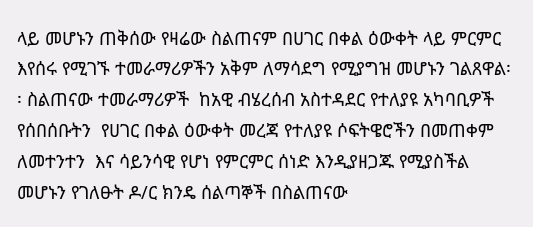ላይ መሆኑን ጠቅሰው የዛሬው ስልጠናም በሀገር በቀል ዕውቀት ላይ ምርምር እየሰሩ የሚገኙ ተመራማሪዎችን አቅም ለማሳደግ የሚያግዝ መሆኑን ገልጸዋል፡፡ ስልጠናው ተመራማሪዎች  ከአዊ ብሄረሰብ አስተዳደር የተለያዩ አካባቢዎች የሰበሰቡትን  የሀገር በቀል ዕውቀት መረጃ የተለያዩ ሶፍትዌሮችን በመጠቀም ለመተንተን  እና ሳይንሳዊ የሆነ የምርምር ሰነድ እንዲያዘጋጁ የሚያስችል መሆኑን የገለፁት ዶ/ር ክንዴ ሰልጣኞች በስልጠናው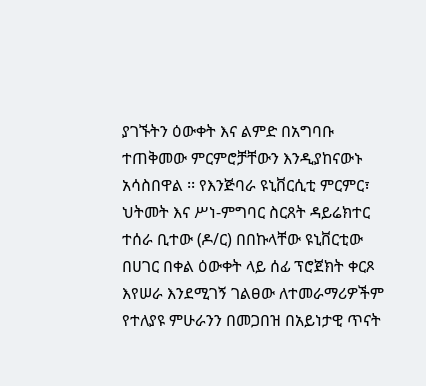ያገኙትን ዕውቀት እና ልምድ በአግባቡ ተጠቅመው ምርምሮቻቸውን እንዲያከናውኑ አሳስበዋል ፡፡ የእንጅባራ ዩኒቨርሲቲ ምርምር፣ ህትመት እና ሥነ-ምግባር ስርጸት ዳይሬክተር ተሰራ ቢተው (ዶ/ር) በበኩላቸው ዩኒቨርቲው በሀገር በቀል ዕውቀት ላይ ሰፊ ፕሮጀክት ቀርጾ እየሠራ እንደሚገኝ ገልፀው ለተመራማሪዎችም የተለያዩ ምሁራንን በመጋበዝ በአይነታዊ ጥናት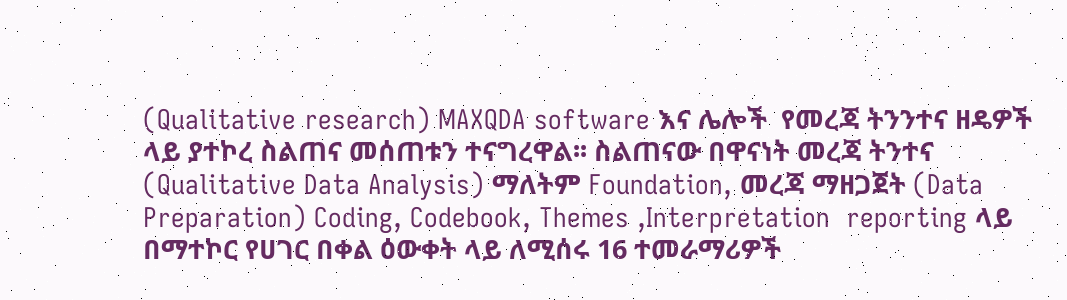(Qualitative research) MAXQDA software እና ሌሎች  የመረጃ ትንንተና ዘዴዎች ላይ ያተኮረ ስልጠና መሰጠቱን ተናግረዋል፡፡ ስልጠናው በዋናነት መረጃ ትንተና (Qualitative Data Analysis) ማለትም Foundation, መረጃ ማዘጋጀት (Data Preparation) Coding, Codebook, Themes ,Interpretation  reporting ላይ በማተኮር የሀገር በቀል ዕውቀት ላይ ለሚሰሩ 16 ተመራማሪዎች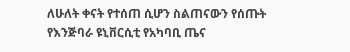ለሁለት ቀናት የተሰጠ ሲሆን ስልጠናውን የሰጡት የእንጅባራ ዩኒቨርሲቲ የአካባቢ ጤና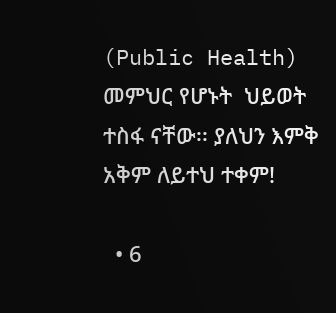(Public Health) መምህር የሆኑት  ህይወት ተስፋ ናቸው፡፡ ያለህን እምቅ አቅም ለይተህ ተቀም!

  • 6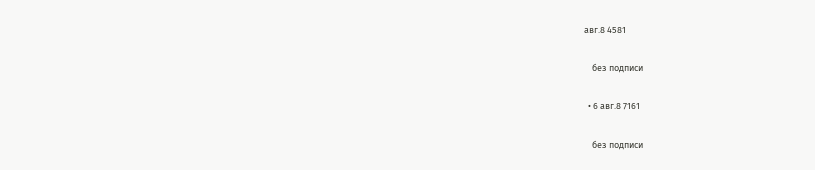авг.8 4581

    без подписи

  • 6 авг.8 7161

    без подписи